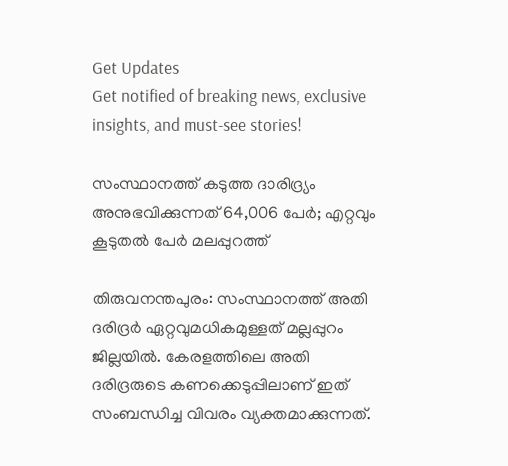Get Updates
Get notified of breaking news, exclusive insights, and must-see stories!

സംസ്ഥാനത്ത് കടുത്ത ദാരിദ്ര്യം അനുഭവിക്കുന്നത് 64,006 പേര്‍; എറ്റവും കൂടുതല്‍ പേര്‍ മലപ്പുറത്ത്

തിരുവനന്തപുരം: സംസ്ഥാനത്ത് അതി ദരിദ്രര്‍ ഏറ്റവുമധികമുള്ളത് മല്ലപ്പുറം ജില്ലയില്‍. കേരളത്തിലെ അതി ദരിദ്രരുടെ കണക്കെടുപ്പിലാണ് ഇത് സംബന്ധിച്ച വിവരം വ്യക്തമാക്കുന്നത്.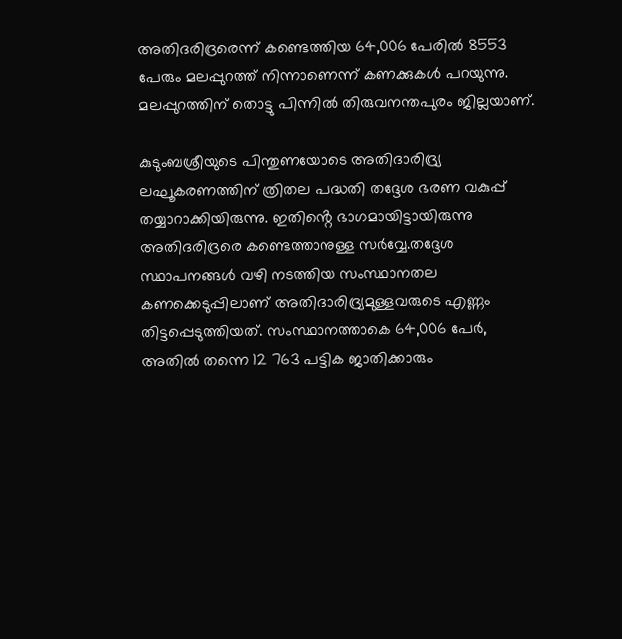അതിദരിദ്രരെന്ന് കണ്ടെത്തിയ 64,006 പേരിൽ 8553 പേരും മലപ്പുറത്ത് നിന്നാണെന്ന് കണക്കുകൾ പറയുന്നു. മലപ്പുറത്തിന് തൊട്ടു പിന്നിൽ തിരുവനന്തപുരം ജില്ലയാണ്.

കുടുംബശ്രീയുടെ പിന്തുണയോടെ അതിദാരിദ്ര്യ ലഘൂകരണത്തിന് ത്രിതല പദ്ധതി തദ്ദേശ ഭരണ വകുപ്പ് തയ്യാറാക്കിയിരുന്നു. ഇതിൻ്റെ ഭാഗമായിട്ടായിരുന്നു അതിദരിദ്രരെ കണ്ടെത്താനുള്ള സർവ്വേ.തദ്ദേശ സ്ഥാപനങ്ങൾ വഴി നടത്തിയ സംസ്ഥാനതല കണക്കെടുപ്പിലാണ് അതിദാരിദ്ര്യമുള്ളവരുടെ എണ്ണം തിട്ടപ്പെടുത്തിയത്. സംസ്ഥാനത്താകെ 64,006 പേര്‍, അതിൽ തന്നെ 12 763 പട്ടിക ജാതിക്കാരും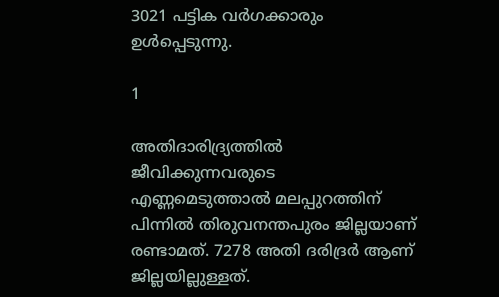3021 പട്ടിക വര്‍ഗക്കാരും ഉൾപ്പെടുന്നു.

1

അതിദാരിദ്ര്യത്തിൽ ജീവിക്കുന്നവരുടെ എണ്ണമെടുത്താൽ മലപ്പുറത്തിന് പിന്നിൽ തിരുവനന്തപുരം ജില്ലയാണ് രണ്ടാമത്. 7278 അതി ദരിദ്രര്‍ ആണ് ജില്ലയില്ലുള്ളത്.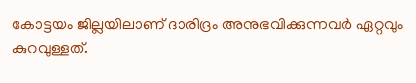കോട്ടയം ജില്ലയിലാണ് ദാരിദ്രം അനുഭവിക്കുന്നവർ ഏറ്റവും കുറവുള്ളത്.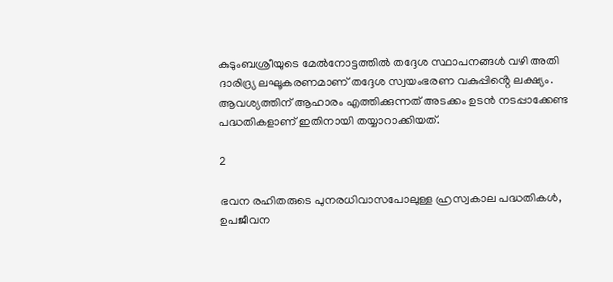കുടുംബശ്രീയുടെ മേൽനോട്ടത്തിൽ തദ്ദേശ സ്ഥാപനങ്ങൾ വഴി അതി ദാരിദ്ര്യ ലഘൂകരണമാണ് തദ്ദേശ സ്വയംഭരണ വകുപ്പിൻ്റെ ലക്ഷ്യം. ആവശ്യത്തിന് ആഹാരം എത്തിക്കുന്നത് അടക്കം ഉടൻ നടപ്പാക്കേണ്ട പദ്ധതികളാണ് ഇതിനായി തയ്യാറാക്കിയത്.

2

ഭവന രഹിതരുടെ പുനരധിവാസപോലുള്ള ഹ്രസ്വകാല പദ്ധതികൾ, ഉപജീവന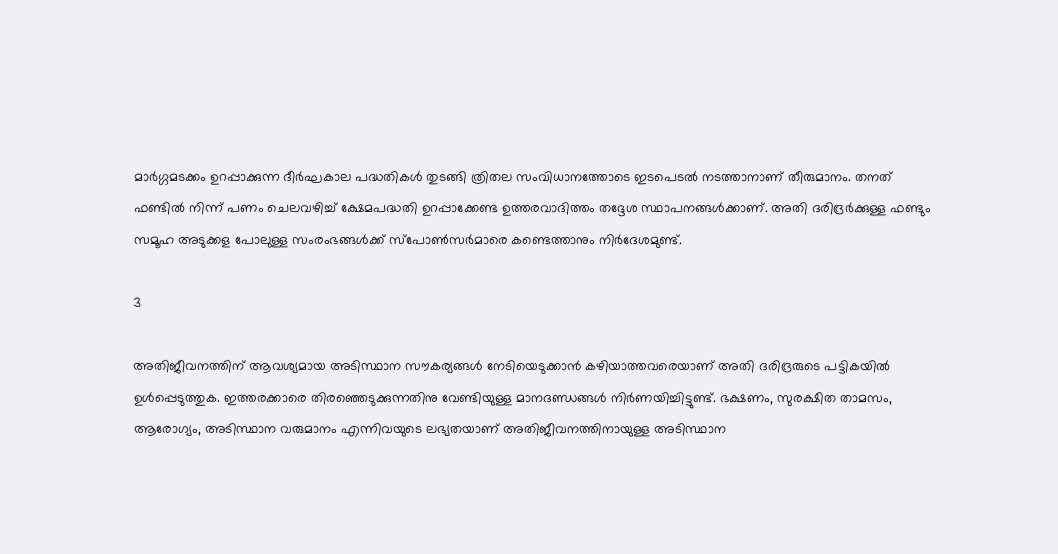മാര്‍ഗ്ഗമടക്കം ഉറപ്പാക്കുന്ന ദീര്‍ഘകാല പദ്ധതികൾ തുടങ്ങി ത്രിതല സംവിധാനത്തോടെ ഇടപെടൽ നടത്താനാണ് തീരുമാനം. തനത് ഫണ്ടിൽ നിന്ന് പണം ചെലവഴിച്ച് ക്ഷേമപദ്ധതി ഉറപ്പാക്കേണ്ട ഉത്തരവാദിത്തം തദ്ദേശ സ്ഥാപനങ്ങൾക്കാണ്. അതി ദരിദ്രര്‍ക്കുള്ള ഫണ്ടും സമൂഹ അടുക്കള പോലുള്ള സംരംഭങ്ങൾക്ക് സ്പോൺസര്‍മാരെ കണ്ടെത്താനും നിർദേശമുണ്ട്.

3

അതിജീവനത്തിന് ആവശ്യമായ അടിസ്ഥാന സൗകര്യങ്ങൾ നേടിയെടുക്കാൻ കഴിയാത്തവരെയാണ് അതി ദരിദ്രരുടെ പട്ടികയിൽ ഉൾപ്പെടുത്തുക. ഇത്തരക്കാരെ തിരഞ്ഞെടുക്കുന്നതിനു വേണ്ടിയുള്ള മാനദണ്ഡങ്ങൾ നിർണയിച്ചിട്ടുണ്ട്. ഭക്ഷണം, സുരക്ഷിത താമസം, ആരോഗ്യം, അടിസ്ഥാന വരുമാനം എന്നിവയുടെ ലഭ്യതയാണ് അതിജീവനത്തിനായുള്ള അടിസ്ഥാന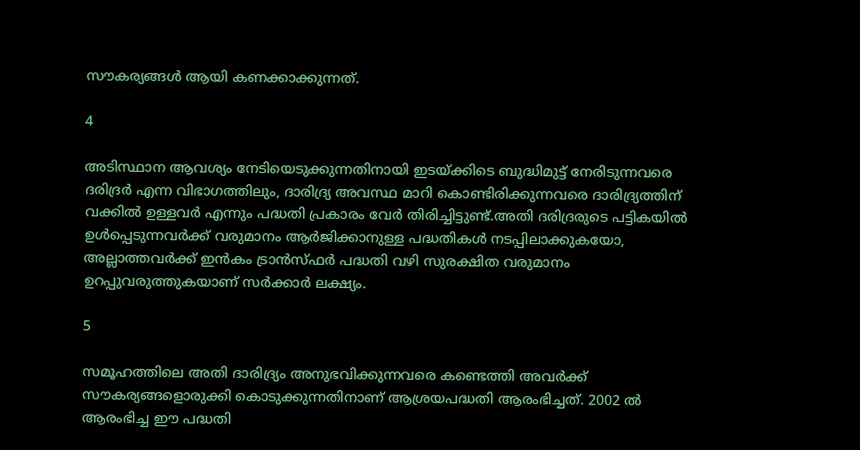സൗകര്യങ്ങൾ ആയി കണക്കാക്കുന്നത്.

4

അടിസ്ഥാന ആവശ്യം നേടിയെടുക്കുന്നതിനായി ഇടയ്ക്കിടെ ബുദ്ധിമുട്ട് നേരിടുന്നവരെ ദരിദ്രർ എന്ന വിഭാഗത്തിലും, ദാരിദ്ര്യ അവസ്ഥ മാറി കൊണ്ടിരിക്കുന്നവരെ ദാരിദ്ര്യത്തിന് വക്കിൽ ഉള്ളവർ എന്നും പദ്ധതി പ്രകാരം വേർ തിരിച്ചിട്ടുണ്ട്.അതി ദരിദ്രരുടെ പട്ടികയിൽ ഉൾപ്പെടുന്നവർക്ക് വരുമാനം ആർജിക്കാനുള്ള പദ്ധതികൾ നടപ്പിലാക്കുകയോ, അല്ലാത്തവർക്ക് ഇൻകം ട്രാൻസ്ഫർ പദ്ധതി വഴി സുരക്ഷിത വരുമാനം ഉറപ്പുവരുത്തുകയാണ് സർക്കാർ ലക്ഷ്യം.

5

സമൂഹത്തിലെ അതി ദാരിദ്ര്യം അനുഭവിക്കുന്നവരെ കണ്ടെത്തി അവർക്ക് സൗകര്യങ്ങളൊരുക്കി കൊടുക്കുന്നതിനാണ് ആശ്രയപദ്ധതി ആരംഭിച്ചത്. 2002 ൽ ആരംഭിച്ച ഈ പദ്ധതി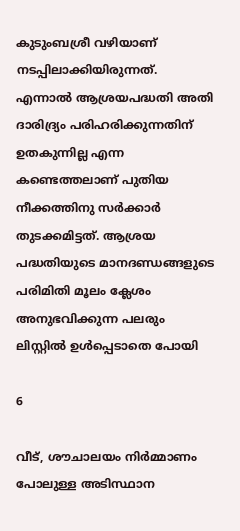കുടുംബശ്രീ വഴിയാണ് നടപ്പിലാക്കിയിരുന്നത്. എന്നാൽ ആശ്രയപദ്ധതി അതി ദാരിദ്ര്യം പരിഹരിക്കുന്നതിന് ഉതകുന്നില്ല എന്ന കണ്ടെത്തലാണ് പുതിയ നീക്കത്തിനു സർക്കാർ തുടക്കമിട്ടത്. ആശ്രയ പദ്ധതിയുടെ മാനദണ്ഡങ്ങളുടെ പരിമിതി മൂലം ക്ലേശം അനുഭവിക്കുന്ന പലരും ലിസ്റ്റിൽ ഉൾപ്പെടാതെ പോയി

6

വീട്, ശൗചാലയം നിർമ്മാണം പോലുള്ള അടിസ്ഥാന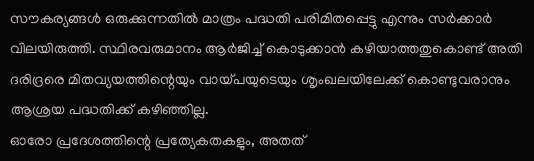സൗകര്യങ്ങൾ ഒരുക്കുന്നതിൽ മാത്രം പദ്ധതി പരിമിതപ്പെട്ടു എന്നും സർക്കാർ വിലയിരുത്തി. സ്ഥിരവരുമാനം ആർജിച്ച് കൊടുക്കാൻ കഴിയാത്തതുകൊണ്ട് അതി ദരിദ്രരെ മിതവ്യയത്തിന്റെയും വായ്പയുടെയും ശൃംഖലയിലേക്ക് കൊണ്ടുവരാനും ആശ്രയ പദ്ധതിക്ക് കഴിഞ്ഞില്ല.
ഓരോ പ്രദേശത്തിന്റെ പ്രത്യേകതകളും, അതത്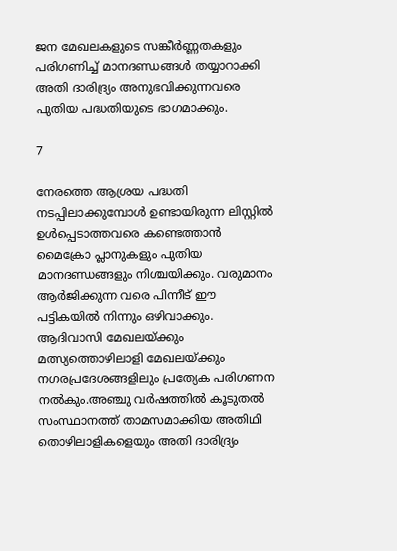ജന മേഖലകളുടെ സങ്കീർണ്ണതകളും പരിഗണിച്ച് മാനദണ്ഡങ്ങൾ തയ്യാറാക്കി അതി ദാരിദ്ര്യം അനുഭവിക്കുന്നവരെ പുതിയ പദ്ധതിയുടെ ഭാഗമാക്കും.

7

നേരത്തെ ആശ്രയ പദ്ധതി നടപ്പിലാക്കുമ്പോൾ ഉണ്ടായിരുന്ന ലിസ്റ്റിൽ ഉൾപ്പെടാത്തവരെ കണ്ടെത്താൻ മൈക്രോ പ്ലാനുകളും പുതിയ മാനദണ്ഡങ്ങളും നിശ്ചയിക്കും. വരുമാനം ആർജിക്കുന്ന വരെ പിന്നീട് ഈ പട്ടികയിൽ നിന്നും ഒഴിവാക്കും. ആദിവാസി മേഖലയ്ക്കും മത്സ്യത്തൊഴിലാളി മേഖലയ്ക്കും നഗരപ്രദേശങ്ങളിലും പ്രത്യേക പരിഗണന നൽകും.അഞ്ചു വർഷത്തിൽ കൂടുതൽ സംസ്ഥാനത്ത് താമസമാക്കിയ അതിഥി തൊഴിലാളികളെയും അതി ദാരിദ്ര്യം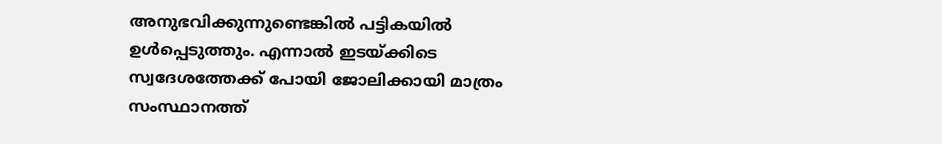അനുഭവിക്കുന്നുണ്ടെങ്കിൽ പട്ടികയിൽ ഉൾപ്പെടുത്തും. എന്നാൽ ഇടയ്ക്കിടെ സ്വദേശത്തേക്ക് പോയി ജോലിക്കായി മാത്രം സംസ്ഥാനത്ത്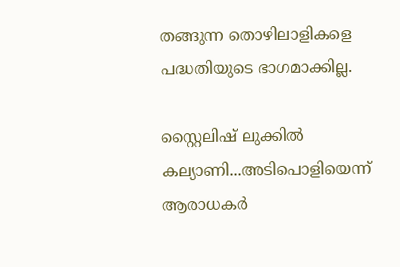തങ്ങുന്ന തൊഴിലാളികളെ പദ്ധതിയുടെ ഭാഗമാക്കില്ല.

സ്റ്റൈലിഷ് ലുക്കിൽ കല്യാണി...അടിപൊളിയെന്ന് ആരാധകര്‍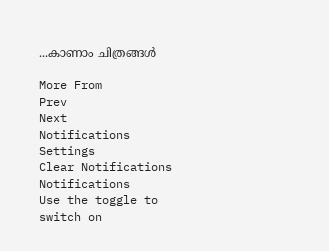...കാണാം ചിത്രങ്ങള്‍

More From
Prev
Next
Notifications
Settings
Clear Notifications
Notifications
Use the toggle to switch on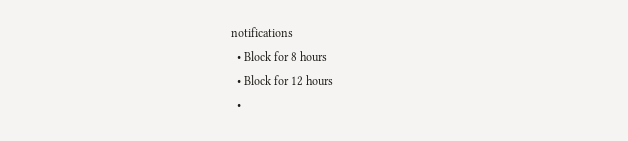notifications
  • Block for 8 hours
  • Block for 12 hours
  •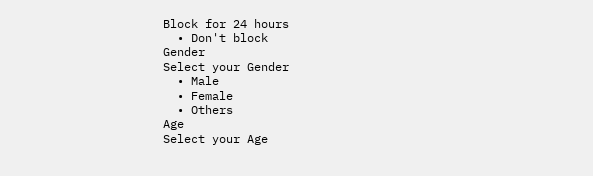Block for 24 hours
  • Don't block
Gender
Select your Gender
  • Male
  • Female
  • Others
Age
Select your Age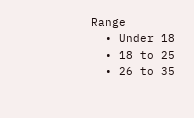Range
  • Under 18
  • 18 to 25
  • 26 to 35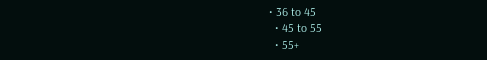• 36 to 45
  • 45 to 55
  • 55+